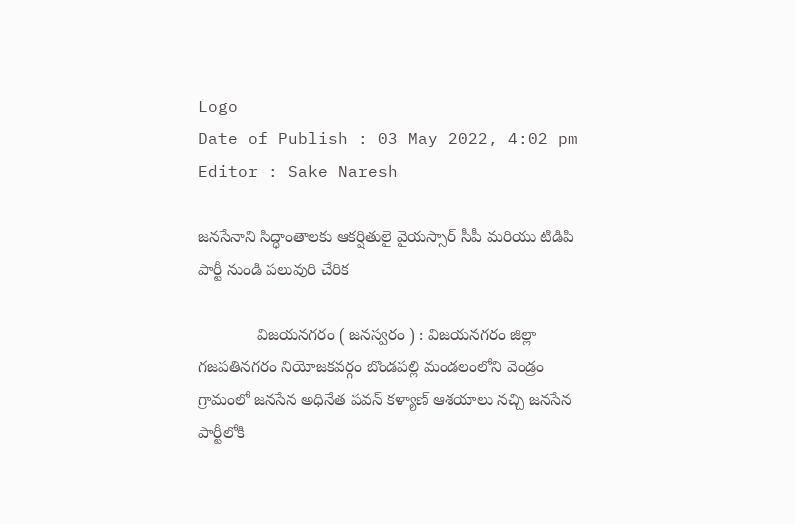Logo
Date of Publish : 03 May 2022, 4:02 pm
Editor : Sake Naresh

జనసేనాని సిద్ధాంతాలకు ఆకర్షితులై వైయస్సార్ సీపీ మరియు టి‌డి‌పి పార్టీ నుండి పలువురి చేరిక

             విజయనగరం ( జనస్వరం ) : విజయనగరం జిల్లా గజపతినగరం నియోజకవర్గం బొండపల్లి మండలంలోని వెండ్రం గ్రామంలో జనసేన అధినేత పవన్ కళ్యాణ్ ఆశయాలు నచ్చి జనసేన పార్టీలోకి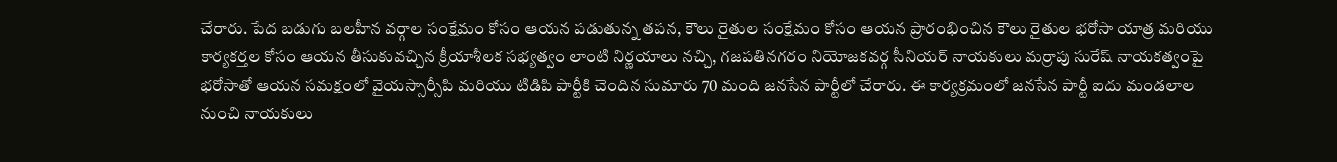చేరారు. పేద బడుగు బలహీన వర్గాల సంక్షేమం కోసం ఆయన పడుతున్న తపన, కౌలు రైతుల సంక్షేమం కోసం ఆయన ప్రారంభించిన కౌలు రైతుల భరోసా యాత్ర మరియు కార్యకర్తల కోసం ఆయన తీసుకువచ్చిన క్రీయాశీలక సభ్యత్వం లాంటి నిర్ణయాలు నచ్చి, గజపతినగరం నియోజకవర్గ సీనియర్ నాయకులు మర్రాపు సురేష్ నాయకత్వంపై భరోసాతో ఆయన సమక్షంలో వైయస్సార్సీపి మరియు టిడిపి పార్టీకి చెందిన సుమారు 70 మంది జనసేన పార్టీలో చేరారు. ఈ కార్యక్రమంలో జనసేన పార్టీ ఐదు మండలాల నుంచి నాయకులు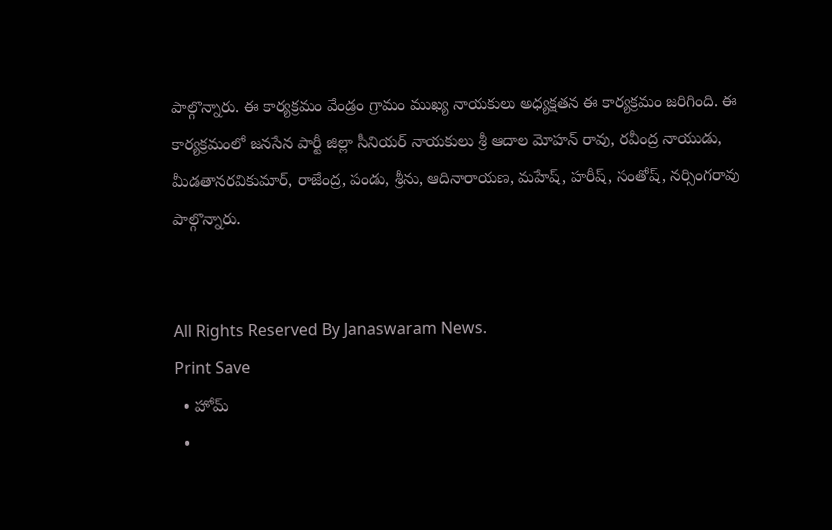పాల్గొన్నారు. ఈ కార్యక్రమం వేండ్రం గ్రామం ముఖ్య నాయకులు అధ్యక్షతన ఈ కార్యక్రమం జరిగింది. ఈ కార్యక్రమంలో జనసేన పార్టీ జిల్లా సీనియర్ నాయకులు శ్రీ ఆదాల మోహన్ రావు, రవీంద్ర నాయుడు, మీడతానరవికుమార్, రాజేంద్ర, పండు, శ్రీను, ఆదినారాయణ, మహేష్, హరీష్, సంతోష్, నర్సింగరావు పాల్గొన్నారు.


All Rights Reserved By Janaswaram News.
Print Save
  • హోమ్
  •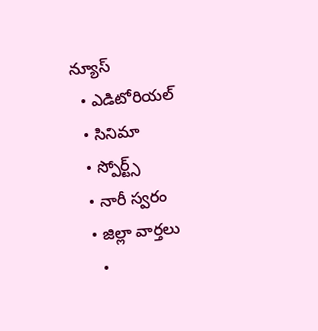న్యూస్
  • ఎడిటోరియల్
  • సినిమా
  • స్పోర్ట్స్
  • నారీ స్వరం
  • జిల్లా వార్తలు
    •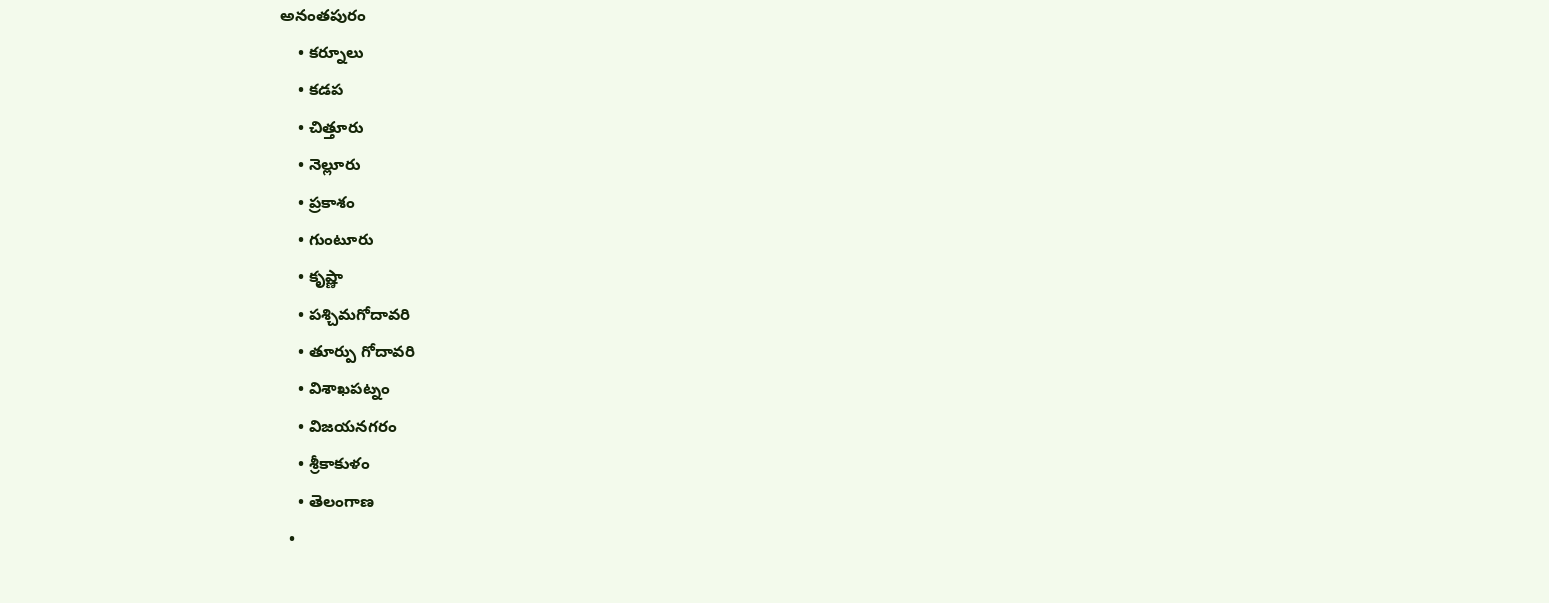అనంతపురం
    • కర్నూలు
    • కడప
    • చిత్తూరు
    • నెల్లూరు
    • ప్రకాశం
    • గుంటూరు
    • కృష్ణా
    • పశ్చిమగోదావరి
    • తూర్పు గోదావరి
    • విశాఖపట్నం
    • విజయనగరం
    • శ్రీకాకుళం
    • తెలంగాణ
  •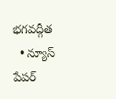భగవద్గీత
  • న్యూస్ పేపర్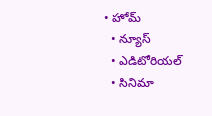• హోమ్
  • న్యూస్
  • ఎడిటోరియల్
  • సినిమా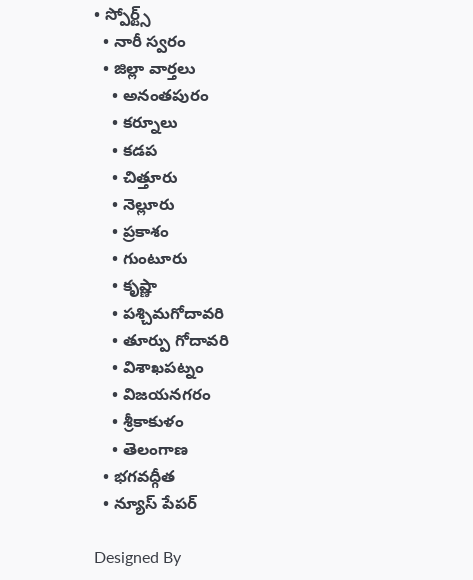• స్పోర్ట్స్
  • నారీ స్వరం
  • జిల్లా వార్తలు
    • అనంతపురం
    • కర్నూలు
    • కడప
    • చిత్తూరు
    • నెల్లూరు
    • ప్రకాశం
    • గుంటూరు
    • కృష్ణా
    • పశ్చిమగోదావరి
    • తూర్పు గోదావరి
    • విశాఖపట్నం
    • విజయనగరం
    • శ్రీకాకుళం
    • తెలంగాణ
  • భగవద్గీత
  • న్యూస్ పేపర్

Designed By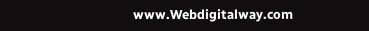www.Webdigitalway.com